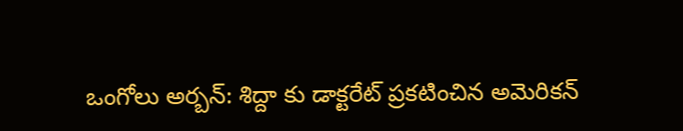ఒంగోలు అర్బన్: శిద్దా కు డాక్టరేట్ ప్రకటించిన అమెరికన్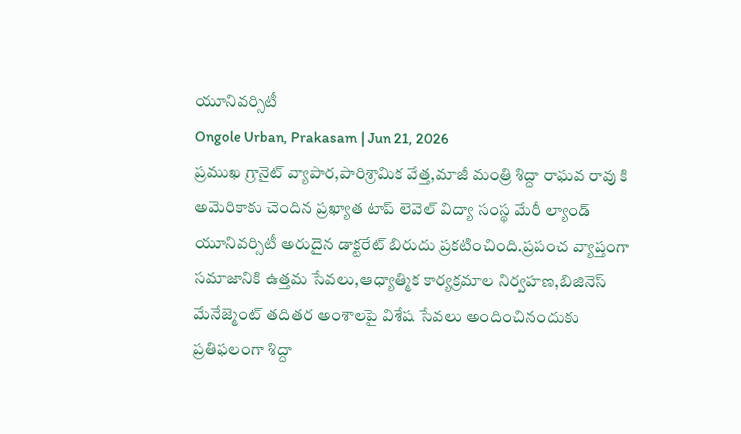యూనివర్సిటీ
Ongole Urban, Prakasam | Jun 21, 2026
ప్రముఖ గ్రానైట్ వ్యాపార,పారిశ్రామిక వేత్త,మాజీ మంత్రి శిద్దా రాఘవ రావు కి అమెరికాకు చెందిన ప్రఖ్యాత టాప్ లెవెల్ విద్యా సంస్థ మేరీ ల్యాండ్ యూనివర్సిటీ అరుదైన డాక్టరేట్ బిరుదు ప్రకటించింది.ప్రపంచ వ్యాప్తంగా సమాజానికి ఉత్తమ సేవలు,ఆధ్యాత్మిక కార్యక్రమాల నిర్వహణ,బిజినెస్ మేనేజ్మెంట్ తదితర అంశాలపై విశేష సేవలు అందించినందుకు ప్రతిఫలంగా శిద్దా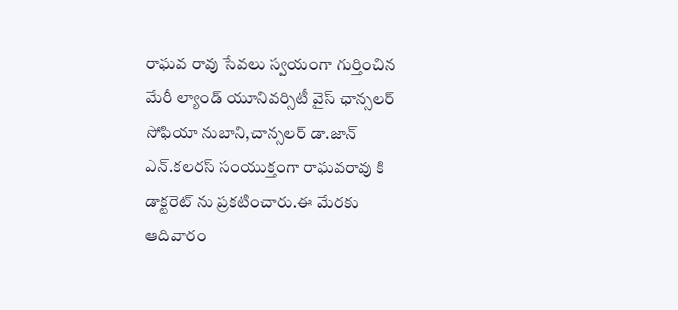రాఘవ రావు సేవలు స్వయంగా గుర్తించిన మేరీ ల్యాండ్ యూనివర్సిటీ వైస్ ఛాన్సలర్ సోఫియా నుబాని,చాన్సలర్ డా.జాన్ ఎన్.కలరస్ సంయుక్తంగా రాఘవరావు కి డాక్టరెట్ ను ప్రకటించారు.ఈ మేరకు ఆదివారం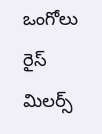ఒంగోలు రైస్ మిలర్స్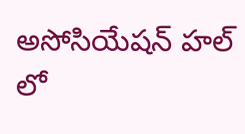అసోసియేషన్ హల్ లో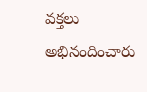వక్తలు అభినందించారు